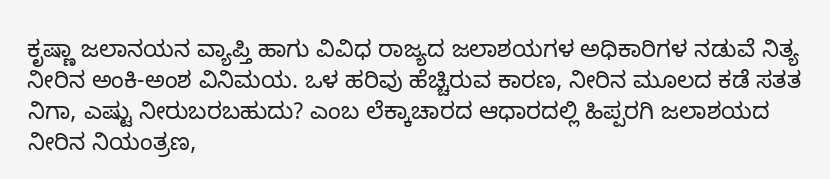ಕೃಷ್ಣಾ ಜಲಾನಯನ ವ್ಯಾಪ್ತಿ ಹಾಗು ವಿವಿಧ ರಾಜ್ಯದ ಜಲಾಶಯಗಳ ಅಧಿಕಾರಿಗಳ ನಡುವೆ ನಿತ್ಯ ನೀರಿನ ಅಂಕಿ-ಅಂಶ ವಿನಿಮಯ. ಒಳ ಹರಿವು ಹೆಚ್ಚಿರುವ ಕಾರಣ, ನೀರಿನ ಮೂಲದ ಕಡೆ ಸತತ ನಿಗಾ, ಎಷ್ಟು ನೀರುಬರಬಹುದು? ಎಂಬ ಲೆಕ್ಕಾಚಾರದ ಆಧಾರದಲ್ಲಿ ಹಿಪ್ಪರಗಿ ಜಲಾಶಯದ ನೀರಿನ ನಿಯಂತ್ರಣ,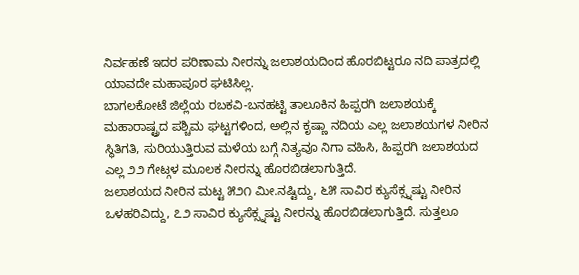ನಿರ್ವಹಣೆ ಇದರ ಪರಿಣಾಮ ನೀರನ್ನು ಜಲಾಶಯದಿಂದ ಹೊರಬಿಟ್ಟರೂ ನದಿ ಪಾತ್ರದಲ್ಲಿ ಯಾವದೇ ಮಹಾಪೂರ ಘಟಿಸಿಲ್ಲ.
ಬಾಗಲಕೋಟೆ ಜಿಲ್ಲೆಯ ರಬಕವಿ-ಬನಹಟ್ಟಿ ತಾಲೂಕಿನ ಹಿಪ್ಪರಗಿ ಜಲಾಶಯಕ್ಕೆ ಮಹಾರಾಷ್ಟ್ರದ ಪಶ್ಚಿಮ ಘಟ್ಟಗಳಿಂದ, ಅಲ್ಲಿನ ಕೃಷ್ಣಾ ನದಿಯ ಎಲ್ಲ ಜಲಾಶಯಗಳ ನೀರಿನ ಸ್ಥಿತಿಗತಿ, ಸುರಿಯುತ್ತಿರುವ ಮಳೆಯ ಬಗ್ಗೆ ನಿತ್ಯವೂ ನಿಗಾ ವಹಿಸಿ, ಹಿಪ್ಪರಗಿ ಜಲಾಶಯದ ಎಲ್ಲ ೨೨ ಗೇಟ್ಗಳ ಮೂಲಕ ನೀರನ್ನು ಹೊರಬಿಡಲಾಗುತ್ತಿದೆ.
ಜಲಾಶಯದ ನೀರಿನ ಮಟ್ಟ ೫೨೧ ಮೀ.ನಷ್ಟಿದ್ದು, ೬೫ ಸಾವಿರ ಕ್ಯುಸೆಕ್ಸ್ನಷ್ಟು ನೀರಿನ ಒಳಹರಿವಿದ್ದು, ೭೨ ಸಾವಿರ ಕ್ಯುಸೆಕ್ಸ್ನಷ್ಟು ನೀರನ್ನು ಹೊರಬಿಡಲಾಗುತ್ತಿದೆ. ಸುತ್ತಲೂ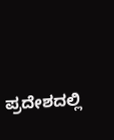ಪ್ರದೇಶದಲ್ಲಿ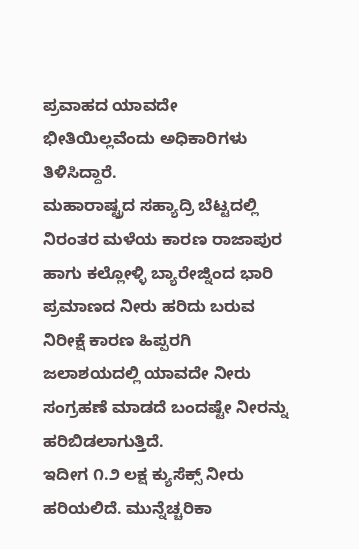ಪ್ರವಾಹದ ಯಾವದೇ ಭೀತಿಯಿಲ್ಲವೆಂದು ಅಧಿಕಾರಿಗಳು ತಿಳಿಸಿದ್ದಾರೆ.
ಮಹಾರಾಷ್ಟ್ರದ ಸಹ್ಯಾದ್ರಿ ಬೆಟ್ಟದಲ್ಲಿ ನಿರಂತರ ಮಳೆಯ ಕಾರಣ ರಾಜಾಪುರ ಹಾಗು ಕಲ್ಲೋಳ್ಳಿ ಬ್ಯಾರೇಜ್ನಿಂದ ಭಾರಿ ಪ್ರಮಾಣದ ನೀರು ಹರಿದು ಬರುವ ನಿರೀಕ್ಷೆ ಕಾರಣ ಹಿಪ್ಪರಗಿ ಜಲಾಶಯದಲ್ಲಿ ಯಾವದೇ ನೀರು ಸಂಗ್ರಹಣೆ ಮಾಡದೆ ಬಂದಷ್ಟೇ ನೀರನ್ನು ಹರಿಬಿಡಲಾಗುತ್ತಿದೆ.
ಇದೀಗ ೧.೨ ಲಕ್ಷ ಕ್ಯುಸೆಕ್ಸ್ ನೀರು ಹರಿಯಲಿದೆ. ಮುನ್ನೆಚ್ಚರಿಕಾ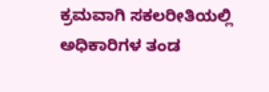ಕ್ರಮವಾಗಿ ಸಕಲರೀತಿಯಲ್ಲಿ ಅಧಿಕಾರಿಗಳ ತಂಡ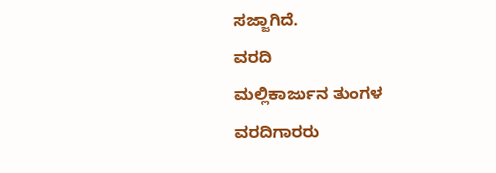ಸಜ್ಜಾಗಿದೆ.
ವರದಿ
ಮಲ್ಲಿಕಾರ್ಜುನ ತುಂಗಳ
ವರದಿಗಾರರು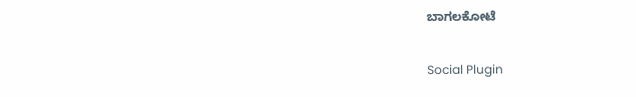ಬಾಗಲಕೋಟೆ

Social Plugin